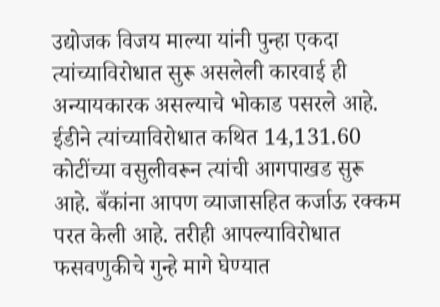उद्योजक विजय माल्या यांनी पुन्हा एकदा त्यांच्याविरोधात सुरू असलेली कारवाई ही अन्यायकारक असल्याचे भोकाड पसरले आहे. ईडीने त्यांच्याविरोधात कथित 14,131.60 कोटींच्या वसुलीवरून त्यांची आगपाखड सुरू आहे. बँकांना आपण व्याजासहित कर्जाऊ रक्कम परत केली आहे. तरीही आपल्याविरोधात फसवणुकीचे गुन्हे मागे घेण्यात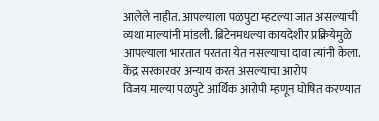आलेले नाहीत. आपल्याला पळपुटा म्हटल्या जात असल्याची व्यथा माल्यांनी मांडली. ब्रिटेनमधल्या कायदेशीर प्रक्रियेमुळे आपल्याला भारतात परतता येत नसल्याचा दावा त्यांनी केला.
केंद्र सरकारवर अन्याय करत असल्याचा आरोप
विजय माल्या पळपुटे आर्थिक आरोपी म्हणून घोषित करण्यात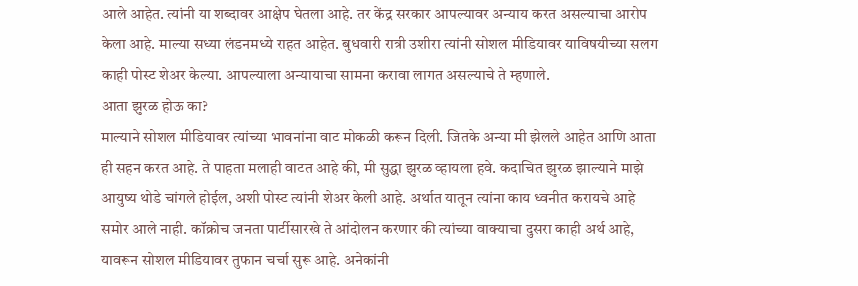आले आहेत. त्यांनी या शब्दावर आक्षेप घेतला आहे. तर केंद्र सरकार आपल्यावर अन्याय करत असल्याचा आरोप केला आहे. माल्या सध्या लंडनमध्ये राहत आहेत. बुधवारी रात्री उशीरा त्यांनी सोशल मीडियावर याविषयीच्या सलग काही पोस्ट शेअर केल्या. आपल्याला अन्यायाचा सामना करावा लागत असल्याचे ते म्हणाले.
आता झुरळ होऊ का?
माल्याने सोशल मीडियावर त्यांच्या भावनांना वाट मोकळी करून दिली. जितके अन्या मी झेलले आहेत आणि आता ही सहन करत आहे. ते पाहता मलाही वाटत आहे की, मी सुद्धा झुरळ व्हायला हवे. कदाचित झुरळ झाल्याने माझे आयुष्य थोडे चांगले होईल, अशी पोस्ट त्यांनी शेअर केली आहे. अर्थात यातून त्यांना काय ध्वनीत करायचे आहे समोर आले नाही. कॉक्रोच जनता पार्टीसारखे ते आंदोलन करणार की त्यांच्या वाक्याचा दुसरा काही अर्थ आहे, यावरून सोशल मीडियावर तुफान चर्चा सुरू आहे. अनेकांनी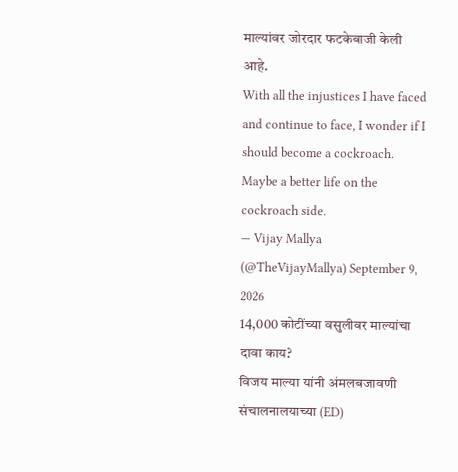माल्यांवर जोरदार फटकेबाजी केली आहे.
With all the injustices I have faced and continue to face, I wonder if I should become a cockroach. Maybe a better life on the cockroach side.
— Vijay Mallya (@TheVijayMallya) September 9, 2026
14,000 कोटींच्या वसुलीवर माल्यांचा दावा काय?
विजय माल्या यांनी अंमलबजावणी संचालनालयाच्या (ED)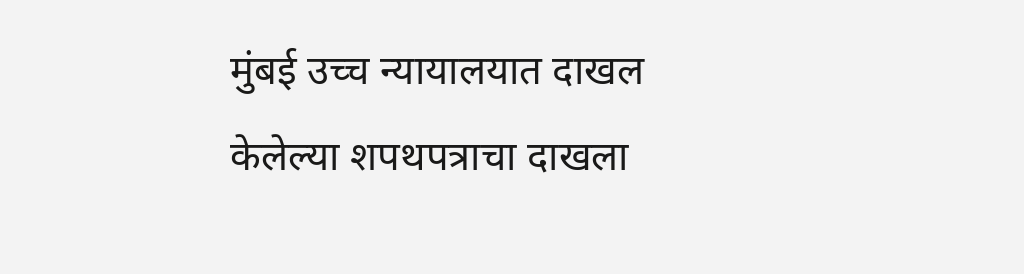मुंबई उच्च न्यायालयात दाखल केलेल्या शपथपत्राचा दाखला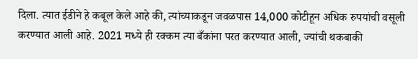दिला. त्यात ईडीने हे कबूल केले आहे की, त्यांच्याकडून जवळपास 14,000 कोटीहून अधिक रुपयांची वसूली करण्यात आली आहे. 2021 मध्ये ही रक्कम त्या बँकांना परत करण्यात आली, ज्यांची थकबाकी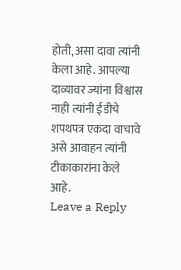होती, असा दावा त्यांनी केला आहे. आपल्या दाव्यावर ज्यांना विश्वास नाही त्यांनी ईडीचे शपथपत्र एकदा वाचावे असे आवाहन त्यांनी टीकाकारांना केले आहे.
Leave a Reply